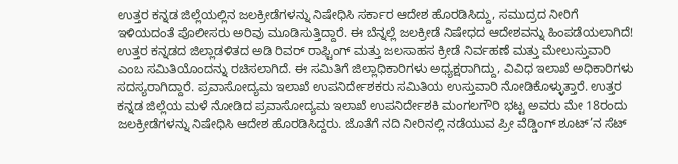ಉತ್ತರ ಕನ್ನಡ ಜಿಲ್ಲೆಯಲ್ಲಿನ ಜಲಕ್ರೀಡೆಗಳನ್ನು ನಿಷೇಧಿಸಿ ಸರ್ಕಾರ ಆದೇಶ ಹೊರಡಿಸಿದ್ದು, ಸಮುದ್ರದ ನೀರಿಗೆ ಇಳಿಯದಂತೆ ಪೊಲೀಸರು ಅರಿವು ಮೂಡಿಸುತ್ತಿದ್ದಾರೆ. ಈ ಬೆನ್ನಲ್ಲೆ ಜಲಕ್ರೀಡೆ ನಿಷೇಧದ ಆದೇಶವನ್ನು ಹಿಂಪಡೆಯಲಾಗಿದೆ!
ಉತ್ತರ ಕನ್ನಡದ ಜಿಲ್ಲಾಡಳಿತದ ಅಡಿ ರಿವರ್ ರಾಫ್ಟಿಂಗ್ ಮತ್ತು ಜಲಸಾಹಸ ಕ್ರೀಡೆ ನಿರ್ವಹಣೆ ಮತ್ತು ಮೇಲುಸ್ತುವಾರಿ ಎಂಬ ಸಮಿತಿಯೊಂದನ್ನು ರಚಿಸಲಾಗಿದೆ. ಈ ಸಮಿತಿಗೆ ಜಿಲ್ಲಾಧಿಕಾರಿಗಳು ಅಧ್ಯಕ್ಷರಾಗಿದ್ದು, ವಿವಿಧ ಇಲಾಖೆ ಅಧಿಕಾರಿಗಳು ಸದಸ್ಯರಾಗಿದ್ದಾರೆ. ಪ್ರವಾಸೋದ್ಯಮ ಇಲಾಖೆ ಉಪನಿರ್ದೇಶಕರು ಸಮಿತಿಯ ಉಸ್ತುವಾರಿ ನೋಡಿಕೊಳ್ಳುತ್ತಾರೆ. ಉತ್ತರ ಕನ್ನಡ ಜಿಲ್ಲೆಯ ಮಳೆ ನೋಡಿದ ಪ್ರವಾಸೋದ್ಯಮ ಇಲಾಖೆ ಉಪನಿರ್ದೇಶಕಿ ಮಂಗಲಗೌರಿ ಭಟ್ಟ ಅವರು ಮೇ 18ರಂದು ಜಲಕ್ರೀಡೆಗಳನ್ನು ನಿಷೇಧಿಸಿ ಆದೇಶ ಹೊರಡಿಸಿದ್ದರು. ಜೊತೆಗೆ ನದಿ ನೀರಿನಲ್ಲಿ ನಡೆಯುವ ಪ್ರೀ ವೆಡ್ಡಿಂಗ್ ಶೂಟ್’ನ ಸೆಟ್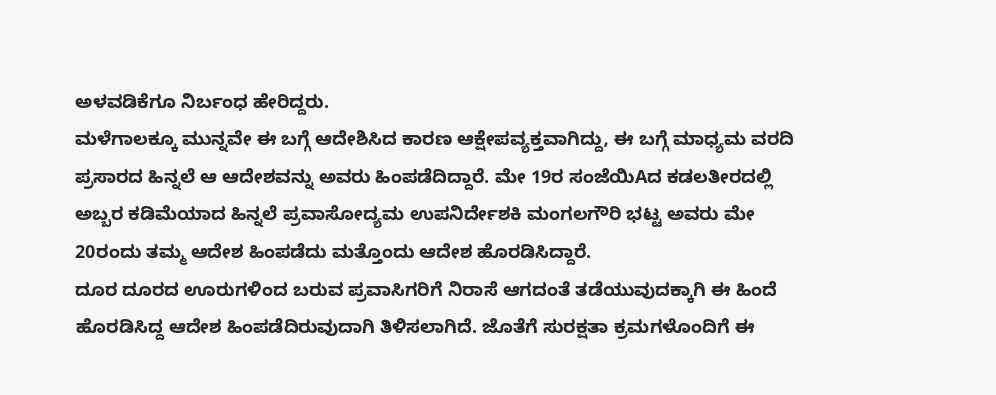ಅಳವಡಿಕೆಗೂ ನಿರ್ಬಂಧ ಹೇರಿದ್ದರು.
ಮಳೆಗಾಲಕ್ಕೂ ಮುನ್ನವೇ ಈ ಬಗ್ಗೆ ಆದೇಶಿಸಿದ ಕಾರಣ ಆಕ್ಷೇಪವ್ಯಕ್ತವಾಗಿದ್ದು, ಈ ಬಗ್ಗೆ ಮಾಧ್ಯಮ ವರದಿ ಪ್ರಸಾರದ ಹಿನ್ನಲೆ ಆ ಆದೇಶವನ್ನು ಅವರು ಹಿಂಪಡೆದಿದ್ದಾರೆ. ಮೇ 19ರ ಸಂಜೆಯಿAದ ಕಡಲತೀರದಲ್ಲಿ ಅಬ್ಬರ ಕಡಿಮೆಯಾದ ಹಿನ್ನಲೆ ಪ್ರವಾಸೋದ್ಯಮ ಉಪನಿರ್ದೇಶಕಿ ಮಂಗಲಗೌರಿ ಭಟ್ಟ ಅವರು ಮೇ 20ರಂದು ತಮ್ಮ ಆದೇಶ ಹಿಂಪಡೆದು ಮತ್ತೊಂದು ಆದೇಶ ಹೊರಡಿಸಿದ್ದಾರೆ.
ದೂರ ದೂರದ ಊರುಗಳಿಂದ ಬರುವ ಪ್ರವಾಸಿಗರಿಗೆ ನಿರಾಸೆ ಆಗದಂತೆ ತಡೆಯುವುದಕ್ಕಾಗಿ ಈ ಹಿಂದೆ ಹೊರಡಿಸಿದ್ದ ಆದೇಶ ಹಿಂಪಡೆದಿರುವುದಾಗಿ ತಿಳಿಸಲಾಗಿದೆ. ಜೊತೆಗೆ ಸುರಕ್ಷತಾ ಕ್ರಮಗಳೊಂದಿಗೆ ಈ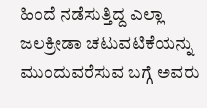ಹಿಂದೆ ನಡೆಸುತ್ತಿದ್ದ ಎಲ್ಲಾ ಜಲಕ್ರೀಡಾ ಚಟುವಟಿಕೆಯನ್ನು ಮುಂದುವರೆಸುವ ಬಗ್ಗೆ ಅವರು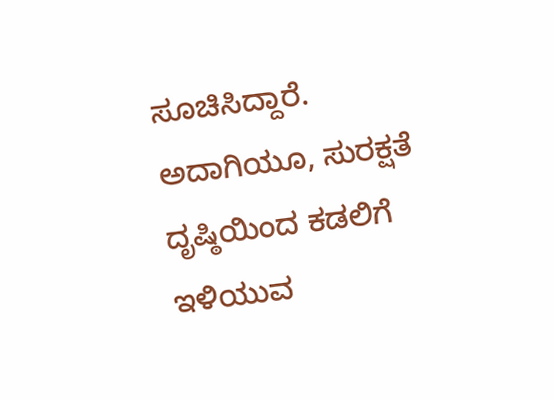ಸೂಚಿಸಿದ್ದಾರೆ. ಅದಾಗಿಯೂ, ಸುರಕ್ಷತೆ ದೃಷ್ಠಿಯಿಂದ ಕಡಲಿಗೆ ಇಳಿಯುವ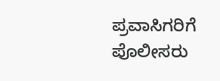ಪ್ರವಾಸಿಗರಿಗೆ ಪೊಲೀಸರು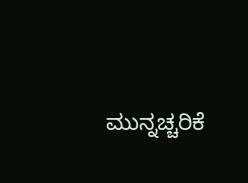ಮುನ್ನಚ್ಚರಿಕೆ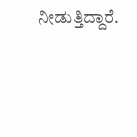ನೀಡುತ್ತಿದ್ದಾರೆ.